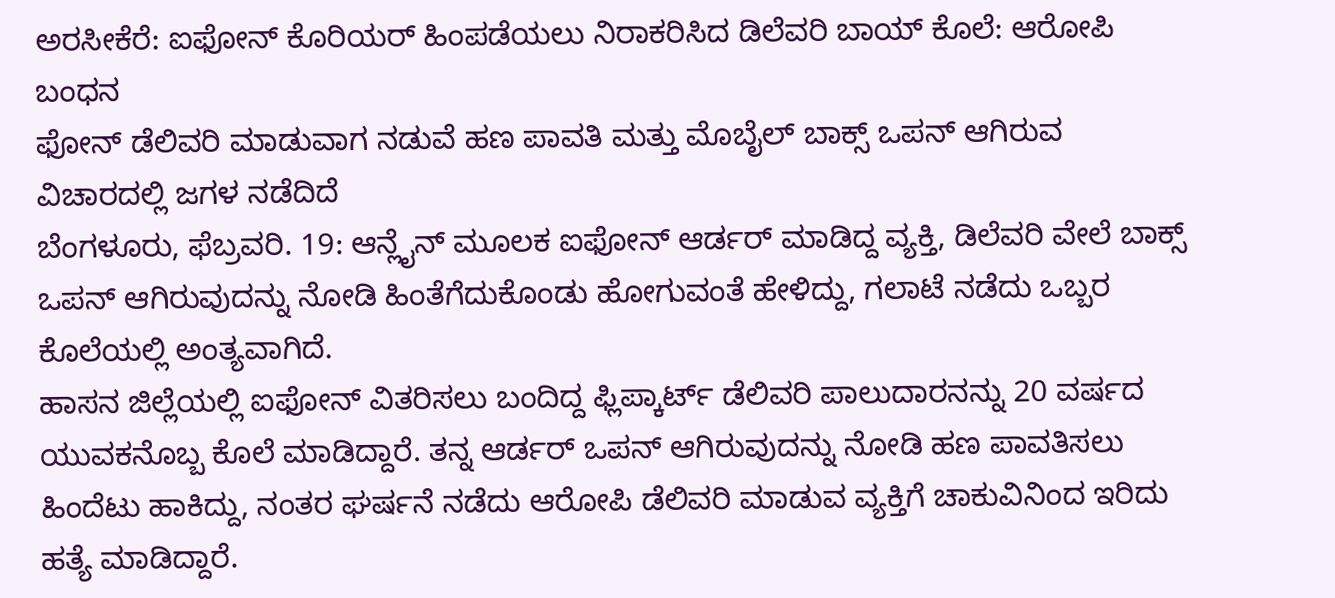ಅರಸೀಕೆರೆ: ಐಫೋನ್ ಕೊರಿಯರ್ ಹಿಂಪಡೆಯಲು ನಿರಾಕರಿಸಿದ ಡಿಲೆವರಿ ಬಾಯ್ ಕೊಲೆ: ಆರೋಪಿ ಬಂಧನ
ಫೋನ್ ಡೆಲಿವರಿ ಮಾಡುವಾಗ ನಡುವೆ ಹಣ ಪಾವತಿ ಮತ್ತು ಮೊಬೈಲ್ ಬಾಕ್ಸ್ ಒಪನ್ ಆಗಿರುವ ವಿಚಾರದಲ್ಲಿ ಜಗಳ ನಡೆದಿದೆ
ಬೆಂಗಳೂರು, ಫೆಬ್ರವರಿ. 19: ಆನ್ಲೈನ್ ಮೂಲಕ ಐಫೋನ್ ಆರ್ಡರ್ ಮಾಡಿದ್ದ ವ್ಯಕ್ತಿ, ಡಿಲೆವರಿ ವೇಲೆ ಬಾಕ್ಸ್ ಒಪನ್ ಆಗಿರುವುದನ್ನು ನೋಡಿ ಹಿಂತೆಗೆದುಕೊಂಡು ಹೋಗುವಂತೆ ಹೇಳಿದ್ದು, ಗಲಾಟೆ ನಡೆದು ಒಬ್ಬರ ಕೊಲೆಯಲ್ಲಿ ಅಂತ್ಯವಾಗಿದೆ.
ಹಾಸನ ಜಿಲ್ಲೆಯಲ್ಲಿ ಐಫೋನ್ ವಿತರಿಸಲು ಬಂದಿದ್ದ ಫ್ಲಿಪ್ಕಾರ್ಟ್ ಡೆಲಿವರಿ ಪಾಲುದಾರನನ್ನು 20 ವರ್ಷದ ಯುವಕನೊಬ್ಬ ಕೊಲೆ ಮಾಡಿದ್ದಾರೆ. ತನ್ನ ಆರ್ಡರ್ ಒಪನ್ ಆಗಿರುವುದನ್ನು ನೋಡಿ ಹಣ ಪಾವತಿಸಲು ಹಿಂದೆಟು ಹಾಕಿದ್ದು, ನಂತರ ಘರ್ಷನೆ ನಡೆದು ಆರೋಪಿ ಡೆಲಿವರಿ ಮಾಡುವ ವ್ಯಕ್ತಿಗೆ ಚಾಕುವಿನಿಂದ ಇರಿದು ಹತ್ಯೆ ಮಾಡಿದ್ದಾರೆ.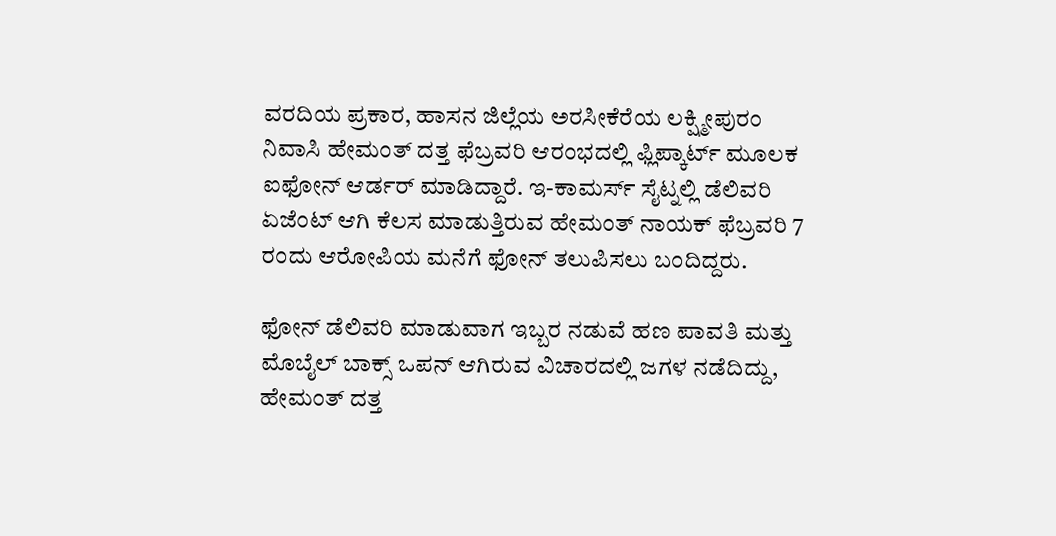ವರದಿಯ ಪ್ರಕಾರ, ಹಾಸನ ಜಿಲ್ಲೆಯ ಅರಸೀಕೆರೆಯ ಲಕ್ಷ್ಮೀಪುರಂ ನಿವಾಸಿ ಹೇಮಂತ್ ದತ್ತ ಫೆಬ್ರವರಿ ಆರಂಭದಲ್ಲಿ ಫ್ಲಿಪ್ಕಾರ್ಟ್ ಮೂಲಕ ಐಫೋನ್ ಆರ್ಡರ್ ಮಾಡಿದ್ದಾರೆ. ಇ-ಕಾಮರ್ಸ್ ಸೈಟ್ನಲ್ಲಿ ಡೆಲಿವರಿ ಏಜೆಂಟ್ ಆಗಿ ಕೆಲಸ ಮಾಡುತ್ತಿರುವ ಹೇಮಂತ್ ನಾಯಕ್ ಫೆಬ್ರವರಿ 7 ರಂದು ಆರೋಪಿಯ ಮನೆಗೆ ಫೋನ್ ತಲುಪಿಸಲು ಬಂದಿದ್ದರು.

ಫೋನ್ ಡೆಲಿವರಿ ಮಾಡುವಾಗ ಇಬ್ಬರ ನಡುವೆ ಹಣ ಪಾವತಿ ಮತ್ತು ಮೊಬೈಲ್ ಬಾಕ್ಸ್ ಒಪನ್ ಆಗಿರುವ ವಿಚಾರದಲ್ಲಿ ಜಗಳ ನಡೆದಿದ್ದು, ಹೇಮಂತ್ ದತ್ತ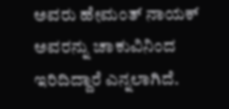ಅವರು ಹೇಮಂತ್ ನಾಯಕ್ ಅವರನ್ನು ಚಾಕುವಿನಿಂದ ಇರಿದಿದ್ದಾರೆ ಎನ್ನಲಾಗಿದೆ.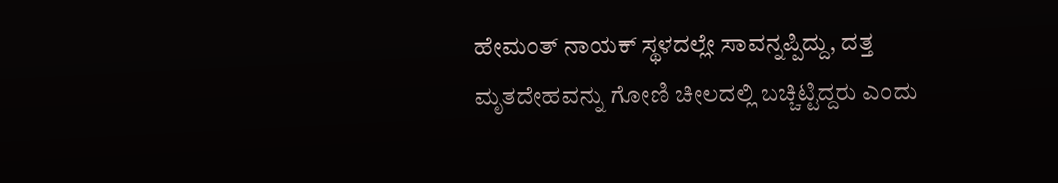ಹೇಮಂತ್ ನಾಯಕ್ ಸ್ಥಳದಲ್ಲೇ ಸಾವನ್ನಪ್ಪಿದ್ದು, ದತ್ತ ಮೃತದೇಹವನ್ನು ಗೋಣಿ ಚೀಲದಲ್ಲಿ ಬಚ್ಚಿಟ್ಟಿದ್ದರು ಎಂದು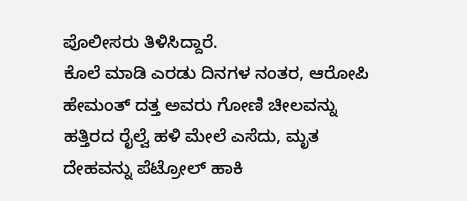ಪೊಲೀಸರು ತಿಳಿಸಿದ್ದಾರೆ.
ಕೊಲೆ ಮಾಡಿ ಎರಡು ದಿನಗಳ ನಂತರ, ಆರೋಪಿ ಹೇಮಂತ್ ದತ್ತ ಅವರು ಗೋಣಿ ಚೀಲವನ್ನು ಹತ್ತಿರದ ರೈಲ್ವೆ ಹಳಿ ಮೇಲೆ ಎಸೆದು, ಮೃತ ದೇಹವನ್ನು ಪೆಟ್ರೋಲ್ ಹಾಕಿ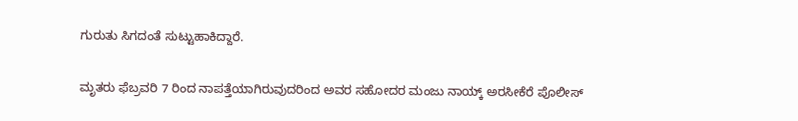ಗುರುತು ಸಿಗದಂತೆ ಸುಟ್ಟುಹಾಕಿದ್ದಾರೆ.

ಮೃತರು ಫೆಬ್ರವರಿ 7 ರಿಂದ ನಾಪತ್ತೆಯಾಗಿರುವುದರಿಂದ ಅವರ ಸಹೋದರ ಮಂಜು ನಾಯ್ಕ್ ಅರಸೀಕೆರೆ ಪೊಲೀಸ್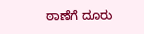ಠಾಣೆಗೆ ದೂರು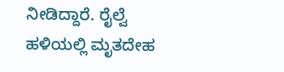ನೀಡಿದ್ದಾರೆ. ರೈಲ್ವೆ ಹಳಿಯಲ್ಲಿ ಮೃತದೇಹ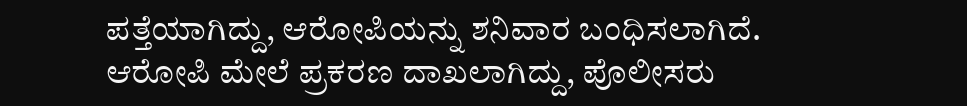ಪತ್ತೆಯಾಗಿದ್ದು, ಆರೋಪಿಯನ್ನು ಶನಿವಾರ ಬಂಧಿಸಲಾಗಿದೆ. ಆರೋಪಿ ಮೇಲೆ ಪ್ರಕರಣ ದಾಖಲಾಗಿದ್ದು, ಪೊಲೀಸರು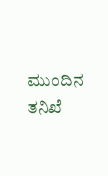ಮುಂದಿನ ತನಿಖೆ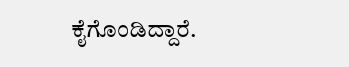ಕೈಗೊಂಡಿದ್ದಾರೆ.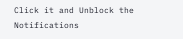Click it and Unblock the Notifications